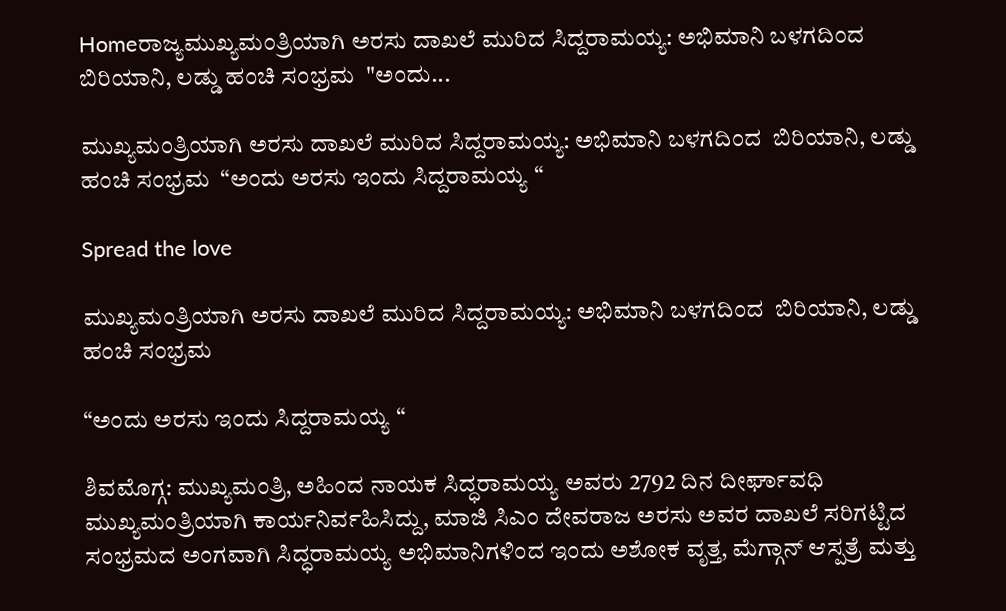Homeರಾಜ್ಯಮುಖ್ಯಮಂತ್ರಿಯಾಗಿ ಅರಸು ದಾಖಲೆ ಮುರಿದ ಸಿದ್ದರಾಮಯ್ಯ: ಅಭಿಮಾನಿ ಬಳಗದಿಂದ  ಬಿರಿಯಾನಿ, ಲಡ್ಡು ಹಂಚಿ ಸಂಭ್ರಮ  "ಅಂದು...

ಮುಖ್ಯಮಂತ್ರಿಯಾಗಿ ಅರಸು ದಾಖಲೆ ಮುರಿದ ಸಿದ್ದರಾಮಯ್ಯ: ಅಭಿಮಾನಿ ಬಳಗದಿಂದ  ಬಿರಿಯಾನಿ, ಲಡ್ಡು ಹಂಚಿ ಸಂಭ್ರಮ  “ಅಂದು ಅರಸು ಇಂದು ಸಿದ್ದರಾಮಯ್ಯ “

Spread the love

ಮುಖ್ಯಮಂತ್ರಿಯಾಗಿ ಅರಸು ದಾಖಲೆ ಮುರಿದ ಸಿದ್ದರಾಮಯ್ಯ: ಅಭಿಮಾನಿ ಬಳಗದಿಂದ  ಬಿರಿಯಾನಿ, ಲಡ್ಡು ಹಂಚಿ ಸಂಭ್ರಮ

“ಅಂದು ಅರಸು ಇಂದು ಸಿದ್ದರಾಮಯ್ಯ “

ಶಿವಮೊಗ್ಗ: ಮುಖ್ಯಮಂತ್ರಿ, ಅಹಿಂದ ನಾಯಕ ಸಿದ್ಧರಾಮಯ್ಯ ಅವರು 2792 ದಿನ ದೀರ್ಘಾವಧಿ ಮುಖ್ಯಮಂತ್ರಿಯಾಗಿ ಕಾರ್ಯನಿರ್ವಹಿಸಿದ್ದು, ಮಾಜಿ ಸಿಎಂ ದೇವರಾಜ ಅರಸು ಅವರ ದಾಖಲೆ ಸರಿಗಟ್ಟಿದ ಸಂಭ್ರಮದ ಅಂಗವಾಗಿ ಸಿದ್ಧರಾಮಯ್ಯ ಅಭಿಮಾನಿಗಳಿಂದ ಇಂದು ಅಶೋಕ ವೃತ್ತ, ಮೆಗ್ಗಾನ್ ಆಸ್ಪತ್ರೆ ಮತ್ತು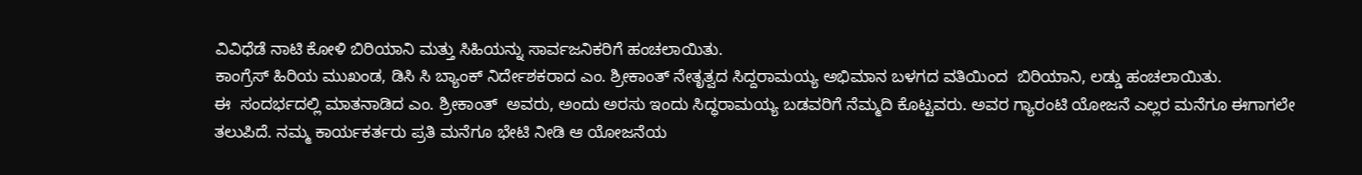ವಿವಿಧೆಡೆ ನಾಟಿ ಕೋಳಿ ಬಿರಿಯಾನಿ ಮತ್ತು ಸಿಹಿಯನ್ನು ಸಾರ್ವಜನಿಕರಿಗೆ ಹಂಚಲಾಯಿತು.
ಕಾಂಗ್ರೆಸ್ ಹಿರಿಯ ಮುಖಂಡ, ಡಿಸಿ ಸಿ ಬ್ಯಾಂಕ್ ನಿರ್ದೇಶಕರಾದ ಎಂ. ಶ್ರೀಕಾಂತ್ ನೇತೃತ್ವದ ಸಿದ್ದರಾಮಯ್ಯ ಅಭಿಮಾನ ಬಳಗದ ವತಿಯಿಂದ  ಬಿರಿಯಾನಿ, ಲಡ್ಡು ಹಂಚಲಾಯಿತು.
ಈ  ಸಂದರ್ಭದಲ್ಲಿ ಮಾತನಾಡಿದ ಎಂ. ಶ್ರೀಕಾಂತ್  ಅವರು, ಅಂದು ಅರಸು ಇಂದು ಸಿದ್ಧರಾಮಯ್ಯ ಬಡವರಿಗೆ ನೆಮ್ಮದಿ ಕೊಟ್ಟವರು. ಅವರ ಗ್ಯಾರಂಟಿ ಯೋಜನೆ ಎಲ್ಲರ ಮನೆಗೂ ಈಗಾಗಲೇ ತಲುಪಿದೆ. ನಮ್ಮ ಕಾರ್ಯಕರ್ತರು ಪ್ರತಿ ಮನೆಗೂ ಭೇಟಿ ನೀಡಿ ಆ ಯೋಜನೆಯ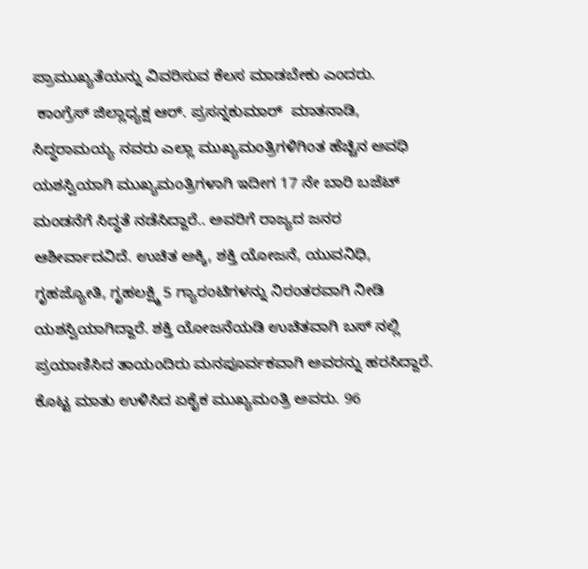ಪ್ರಾಮುಖ್ಯತೆಯನ್ನು ವಿವರಿಸುವ ಕೆಲಸ ಮಾಡಬೇಕು ಎಂದರು.
 ಕಾಂಗ್ರೆಸ್ ಜಿಲ್ಲಾಧ್ಯಕ್ಷ ಆರ್. ಪ್ರಸನ್ನಕುಮಾರ್  ಮಾತನಾಡಿ, ಸಿದ್ಧರಾಮಯ್ಯ ನವರು ಎಲ್ಲಾ ಮುಖ್ಯಮಂತ್ರಿಗಳಿಗಿಂತ ಹೆಚ್ಚಿನ ಅವಧಿ ಯಶಸ್ವಿಯಾಗಿ ಮುಖ್ಯಮಂತ್ರಿಗಳಾಗಿ ಇದೀಗ 17 ನೇ ಬಾರಿ ಬಜೆಟ್ ಮಂಡನೆಗೆ ಸಿದ್ಧತೆ ನಡೆಸಿದ್ದಾರೆ.. ಅವರಿಗೆ ರಾಜ್ಯದ ಜನರ ಆಶೀರ್ವಾದವಿದೆ. ಉಚಿತ ಅಕ್ಕಿ, ಶಕ್ತಿ ಯೋಜನೆ, ಯುವನಿಧಿ, ಗೃಹಜ್ಯೋತಿ, ಗೃಹಲಕ್ಷ್ಮಿ 5 ಗ್ಯಾರಂಟಿಗಳನ್ನು ನಿರಂತರವಾಗಿ ನೀಡಿ ಯಶಸ್ವಿಯಾಗಿದ್ದಾರೆ. ಶಕ್ತಿ ಯೋಜನೆಯಡಿ ಉಚಿತವಾಗಿ ಬಸ್ ನಲ್ಲಿ ಪ್ರಯಾಣಿಸಿದ ತಾಯಂದಿರು ಮನಪೂರ್ವಕವಾಗಿ ಅವರನ್ನು ಹರಸಿದ್ದಾರೆ. ಕೊಟ್ಟ ಮಾತು ಉಳಿಸಿದ ಏಕೈಕ ಮುಖ್ಯಮಂತ್ರಿ ಅವರು. 96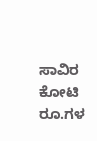ಸಾವಿರ ಕೋಟಿ ರೂ.ಗಳ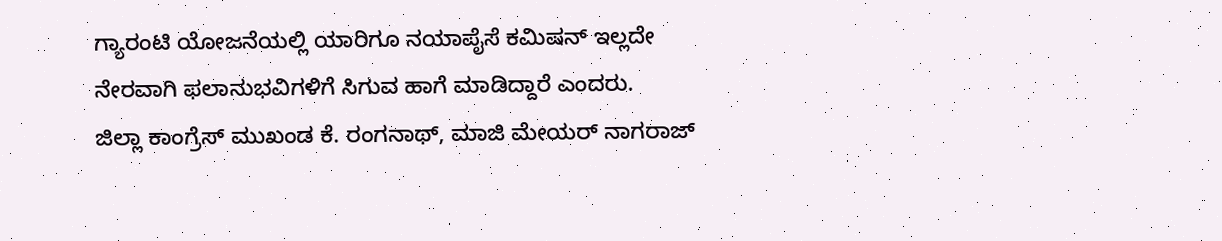ಗ್ಯಾರಂಟಿ ಯೋಜನೆಯಲ್ಲಿ ಯಾರಿಗೂ ನಯಾಪೈಸೆ ಕಮಿಷನ್ ಇಲ್ಲದೇ ನೇರವಾಗಿ ಫಲಾನುಭವಿಗಳಿಗೆ ಸಿಗುವ ಹಾಗೆ ಮಾಡಿದ್ದಾರೆ ಎಂದರು.
ಜಿಲ್ಲಾ ಕಾಂಗ್ರೆಸ್ ಮುಖಂಡ ಕೆ. ರಂಗನಾಥ್, ಮಾಜಿ ಮೇಯರ್ ನಾಗರಾಜ್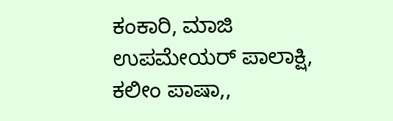ಕಂಕಾರಿ, ಮಾಜಿ ಉಪಮೇಯರ್ ಪಾಲಾಕ್ಷಿ, ಕಲೀಂ ಪಾಷಾ,,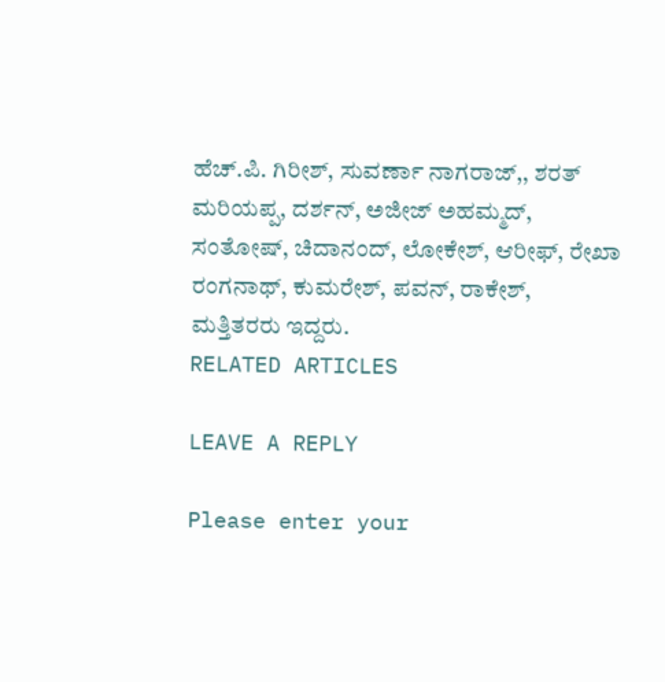ಹೆಚ್.ಪಿ. ಗಿರೀಶ್, ಸುವರ್ಣಾ ನಾಗರಾಜ್,, ಶರತ್ ಮರಿಯಪ್ಪ, ದರ್ಶನ್, ಅಜೀಜ್ ಅಹಮ್ಮದ್, ಸಂತೋಷ್, ಚಿದಾನಂದ್, ಲೋಕೇಶ್, ಆರೀಫ್, ರೇಖಾ ರಂಗನಾಥ್, ಕುಮರೇಶ್, ಪವನ್, ರಾಕೇಶ್, ಮತ್ತಿತರರು ಇದ್ದರು.
RELATED ARTICLES

LEAVE A REPLY

Please enter your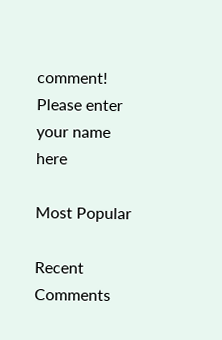comment!
Please enter your name here

Most Popular

Recent Comments